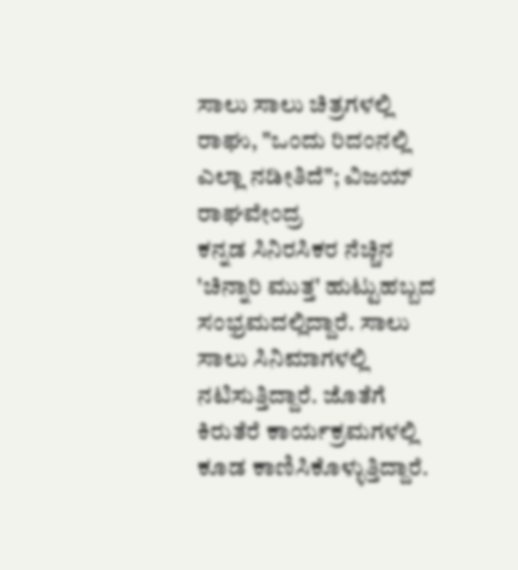ಸಾಲು ಸಾಲು ಚಿತ್ರಗಳಲ್ಲಿ ರಾಘು, "ಒಂದು ರಿದಂನಲ್ಲಿ ಎಲ್ಲಾ ನಡೀತಿದೆ"; ವಿಜಯ್ ರಾಘವೇಂದ್ರ
ಕನ್ನಡ ಸಿನಿರಸಿಕರ ನೆಚ್ಚಿನ 'ಚಿನ್ನಾರಿ ಮುತ್ತ' ಹುಟ್ಟುಹಬ್ಬದ ಸಂಭ್ರಮದಲ್ಲಿದ್ದಾರೆ. ಸಾಲು ಸಾಲು ಸಿನಿಮಾಗಳಲ್ಲಿ ನಟಿಸುತ್ತಿದ್ದಾರೆ. ಜೊತೆಗೆ ಕಿರುತೆರೆ ಕಾರ್ಯಕ್ರಮಗಳಲ್ಲಿ ಕೂಡ ಕಾಣಿಸಿಕೊಳ್ಳುತ್ತಿದ್ದಾರೆ.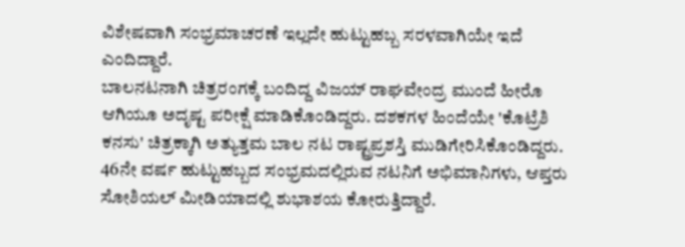ವಿಶೇಷವಾಗಿ ಸಂಭ್ರಮಾಚರಣೆ ಇಲ್ಲದೇ ಹುಟ್ಟುಹಬ್ಬ ಸರಳವಾಗಿಯೇ ಇದೆ ಎಂದಿದ್ದಾರೆ.
ಬಾಲನಟನಾಗಿ ಚಿತ್ರರಂಗಕ್ಕೆ ಬಂದಿದ್ದ ವಿಜಯ್ ರಾಘವೇಂದ್ರ ಮುಂದೆ ಹೀರೊ ಆಗಿಯೂ ಅದೃಷ್ಟ ಪರೀಕ್ಷೆ ಮಾಡಿಕೊಂಡಿದ್ದರು. ದಶಕಗಳ ಹಿಂದೆಯೇ 'ಕೊಟ್ರೆಶಿ ಕನಸು' ಚಿತ್ರಕ್ಕಾಗಿ ಅತ್ಯುತ್ತಮ ಬಾಲ ನಟ ರಾಷ್ಟ್ರಪ್ರಶಸ್ತಿ ಮುಡಿಗೇರಿಸಿಕೊಂಡಿದ್ದರು. 46ನೇ ವರ್ಷ ಹುಟ್ಟುಹಬ್ಬದ ಸಂಭ್ರಮದಲ್ಲಿರುವ ನಟನಿಗೆ ಅಭಿಮಾನಿಗಳು, ಆಪ್ತರು ಸೋಶಿಯಲ್ ಮೀಡಿಯಾದಲ್ಲಿ ಶುಭಾಶಯ ಕೋರುತ್ತಿದ್ದಾರೆ.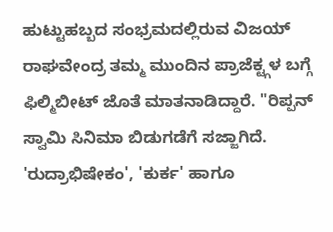ಹುಟ್ಟುಹಬ್ಬದ ಸಂಭ್ರಮದಲ್ಲಿರುವ ವಿಜಯ್ ರಾಘವೇಂದ್ರ ತಮ್ಮ ಮುಂದಿನ ಪ್ರಾಜೆಕ್ಟ್ಗಳ ಬಗ್ಗೆ ಫಿಲ್ಮಿಬೀಟ್ ಜೊತೆ ಮಾತನಾಡಿದ್ದಾರೆ. "ರಿಪ್ಪನ್ ಸ್ವಾಮಿ ಸಿನಿಮಾ ಬಿಡುಗಡೆಗೆ ಸಜ್ಜಾಗಿದೆ. 'ರುದ್ರಾಭಿಷೇಕಂ', 'ಕುರ್ಕ' ಹಾಗೂ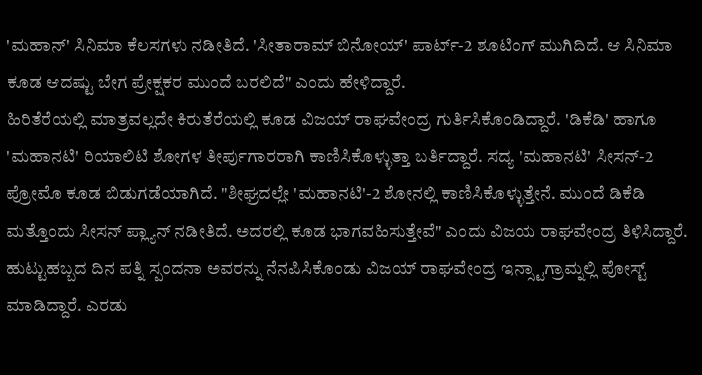'ಮಹಾನ್' ಸಿನಿಮಾ ಕೆಲಸಗಳು ನಡೀತಿದೆ. 'ಸೀತಾರಾಮ್ ಬಿನೋಯ್' ಪಾರ್ಟ್-2 ಶೂಟಿಂಗ್ ಮುಗಿದಿದೆ. ಆ ಸಿನಿಮಾ ಕೂಡ ಆದಷ್ಟು ಬೇಗ ಪ್ರೇಕ್ಷಕರ ಮುಂದೆ ಬರಲಿದೆ" ಎಂದು ಹೇಳಿದ್ದಾರೆ.
ಹಿರಿತೆರೆಯಲ್ಲಿ ಮಾತ್ರವಲ್ಲದೇ ಕಿರುತೆರೆಯಲ್ಲಿ ಕೂಡ ವಿಜಯ್ ರಾಘವೇಂದ್ರ ಗುರ್ತಿಸಿಕೊಂಡಿದ್ದಾರೆ. 'ಡಿಕೆಡಿ' ಹಾಗೂ 'ಮಹಾನಟಿ' ರಿಯಾಲಿಟಿ ಶೋಗಳ ತೀರ್ಪುಗಾರರಾಗಿ ಕಾಣಿಸಿಕೊಳ್ಳುತ್ತಾ ಬರ್ತಿದ್ದಾರೆ. ಸದ್ಯ 'ಮಹಾನಟಿ' ಸೀಸನ್-2 ಪ್ರೋಮೊ ಕೂಡ ಬಿಡುಗಡೆಯಾಗಿದೆ. "ಶೀಘ್ರದಲ್ಲೇ 'ಮಹಾನಟಿ'-2 ಶೋನಲ್ಲಿ ಕಾಣಿಸಿಕೊಳ್ಳುತ್ತೇನೆ. ಮುಂದೆ ಡಿಕೆಡಿ ಮತ್ತೊಂದು ಸೀಸನ್ ಪ್ಲ್ಯಾನ್ ನಡೀತಿದೆ. ಅದರಲ್ಲಿ ಕೂಡ ಭಾಗವಹಿಸುತ್ತೇವೆ" ಎಂದು ವಿಜಯ ರಾಘವೇಂದ್ರ ತಿಳಿಸಿದ್ದಾರೆ.
ಹುಟ್ಟುಹಬ್ಬದ ದಿನ ಪತ್ನಿ ಸ್ಪಂದನಾ ಅವರನ್ನು ನೆನಪಿಸಿಕೊಂಡು ವಿಜಯ್ ರಾಘವೇಂದ್ರ ಇನ್ಸ್ಟಾಗ್ರಾಮ್ನಲ್ಲಿ ಪೋಸ್ಟ್ ಮಾಡಿದ್ದಾರೆ. ಎರಡು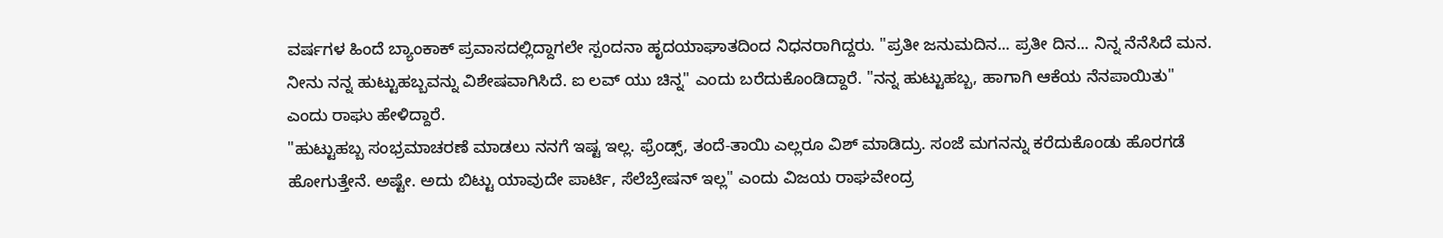ವರ್ಷಗಳ ಹಿಂದೆ ಬ್ಯಾಂಕಾಕ್ ಪ್ರವಾಸದಲ್ಲಿದ್ದಾಗಲೇ ಸ್ಪಂದನಾ ಹೃದಯಾಘಾತದಿಂದ ನಿಧನರಾಗಿದ್ದರು. "ಪ್ರತೀ ಜನುಮದಿನ... ಪ್ರತೀ ದಿನ... ನಿನ್ನ ನೆನೆಸಿದೆ ಮನ. ನೀನು ನನ್ನ ಹುಟ್ಟುಹಬ್ಬವನ್ನು ವಿಶೇಷವಾಗಿಸಿದೆ. ಐ ಲವ್ ಯು ಚಿನ್ನ" ಎಂದು ಬರೆದುಕೊಂಡಿದ್ದಾರೆ. "ನನ್ನ ಹುಟ್ಟುಹಬ್ಬ, ಹಾಗಾಗಿ ಆಕೆಯ ನೆನಪಾಯಿತು" ಎಂದು ರಾಘು ಹೇಳಿದ್ದಾರೆ.
"ಹುಟ್ಟುಹಬ್ಬ ಸಂಭ್ರಮಾಚರಣೆ ಮಾಡಲು ನನಗೆ ಇಷ್ಟ ಇಲ್ಲ. ಫ್ರೆಂಡ್ಸ್, ತಂದೆ-ತಾಯಿ ಎಲ್ಲರೂ ವಿಶ್ ಮಾಡಿದ್ರು. ಸಂಜೆ ಮಗನನ್ನು ಕರೆದುಕೊಂಡು ಹೊರಗಡೆ ಹೋಗುತ್ತೇನೆ. ಅಷ್ಟೇ. ಅದು ಬಿಟ್ಟು ಯಾವುದೇ ಪಾರ್ಟಿ, ಸೆಲೆಬ್ರೇಷನ್ ಇಲ್ಲ" ಎಂದು ವಿಜಯ ರಾಘವೇಂದ್ರ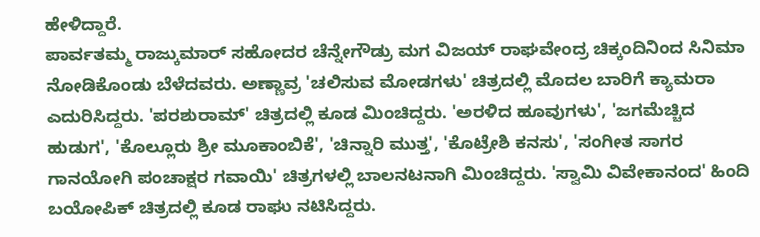ಹೇಳಿದ್ದಾರೆ.
ಪಾರ್ವತಮ್ಮ ರಾಜ್ಕುಮಾರ್ ಸಹೋದರ ಚೆನ್ನೇಗೌಡ್ರು ಮಗ ವಿಜಯ್ ರಾಘವೇಂದ್ರ ಚಿಕ್ಕಂದಿನಿಂದ ಸಿನಿಮಾ ನೋಡಿಕೊಂಡು ಬೆಳೆದವರು. ಅಣ್ಣಾವ್ರ 'ಚಲಿಸುವ ಮೋಡಗಳು' ಚಿತ್ರದಲ್ಲಿ ಮೊದಲ ಬಾರಿಗೆ ಕ್ಯಾಮರಾ ಎದುರಿಸಿದ್ದರು. 'ಪರಶುರಾಮ್' ಚಿತ್ರದಲ್ಲಿ ಕೂಡ ಮಿಂಚಿದ್ದರು. 'ಅರಳಿದ ಹೂವುಗಳು', 'ಜಗಮೆಚ್ಚಿದ ಹುಡುಗ', 'ಕೊಲ್ಲೂರು ಶ್ರೀ ಮೂಕಾಂಬಿಕೆ', 'ಚಿನ್ನಾರಿ ಮುತ್ತ', 'ಕೊಟ್ರೇಶಿ ಕನಸು', 'ಸಂಗೀತ ಸಾಗರ ಗಾನಯೋಗಿ ಪಂಚಾಕ್ಷರ ಗವಾಯಿ' ಚಿತ್ರಗಳಲ್ಲಿ ಬಾಲನಟನಾಗಿ ಮಿಂಚಿದ್ದರು. 'ಸ್ವಾಮಿ ವಿವೇಕಾನಂದ' ಹಿಂದಿ ಬಯೋಪಿಕ್ ಚಿತ್ರದಲ್ಲಿ ಕೂಡ ರಾಘು ನಟಿಸಿದ್ದರು.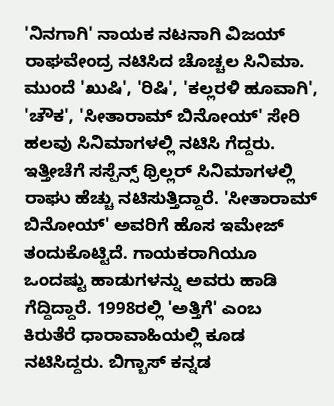'ನಿನಗಾಗಿ' ನಾಯಕ ನಟನಾಗಿ ವಿಜಯ್ ರಾಘವೇಂದ್ರ ನಟಿಸಿದ ಚೊಚ್ಚಲ ಸಿನಿಮಾ. ಮುಂದೆ 'ಖುಷಿ', 'ರಿಷಿ', 'ಕಲ್ಲರಳಿ ಹೂವಾಗಿ', 'ಚೌಕ', 'ಸೀತಾರಾಮ್ ಬಿನೋಯ್' ಸೇರಿ ಹಲವು ಸಿನಿಮಾಗಳಲ್ಲಿ ನಟಿಸಿ ಗೆದ್ದರು. ಇತ್ತೀಚೆಗೆ ಸಸ್ಪೆನ್ಸ್ ಥ್ರಿಲ್ಲರ್ ಸಿನಿಮಾಗಳಲ್ಲಿ ರಾಘು ಹೆಚ್ಚು ನಟಿಸುತ್ತಿದ್ದಾರೆ. 'ಸೀತಾರಾಮ್ ಬಿನೋಯ್' ಅವರಿಗೆ ಹೊಸ ಇಮೇಜ್ ತಂದುಕೊಟ್ಟಿದೆ. ಗಾಯಕರಾಗಿಯೂ ಒಂದಷ್ಟು ಹಾಡುಗಳನ್ನು ಅವರು ಹಾಡಿ ಗೆದ್ದಿದ್ದಾರೆ. 1998ರಲ್ಲಿ 'ಅತ್ತಿಗೆ' ಎಂಬ ಕಿರುತೆರೆ ಧಾರಾವಾಹಿಯಲ್ಲಿ ಕೂಡ ನಟಿಸಿದ್ದರು. ಬಿಗ್ಬಾಸ್ ಕನ್ನಡ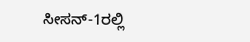ಸೀಸನ್-1ರಲ್ಲಿ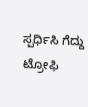ಸ್ಪರ್ಧಿಸಿ ಗೆದ್ದು ಟ್ರೋಫಿ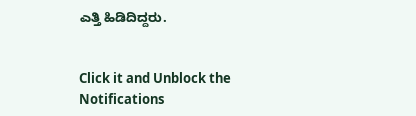ಎತ್ತಿ ಹಿಡಿದಿದ್ದರು.


Click it and Unblock the Notifications